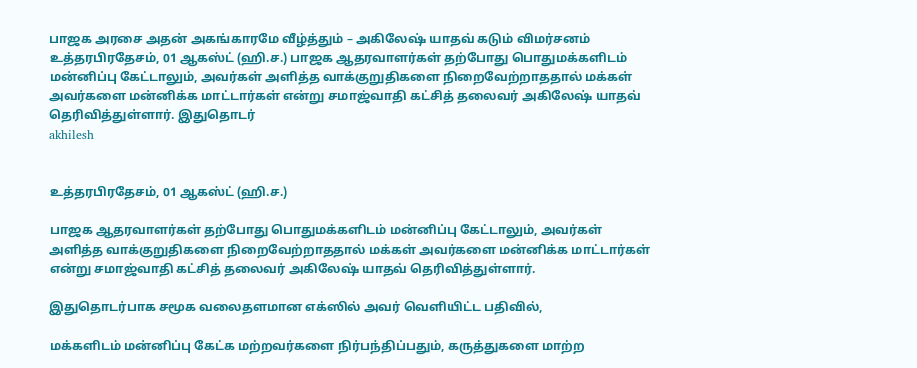பாஜக அரசை அதன் அகங்காரமே வீழ்த்தும் – அகிலேஷ் யாதவ் கடும் விமர்சனம்
உத்தரபிரதேசம், 01 ஆகஸ்ட் (ஹி.ச.) பாஜக ஆதரவாளர்கள் தற்போது பொதுமக்களிடம் மன்னிப்பு கேட்டாலும், அவர்கள் அளித்த வாக்குறுதிகளை நிறைவேற்றாததால் மக்கள் அவர்களை மன்னிக்க மாட்டார்கள் என்று சமாஜ்வாதி கட்சித் தலைவர் அகிலேஷ் யாதவ் தெரிவித்துள்ளார். இதுதொடர்
akhilesh


உத்தரபிரதேசம், 01 ஆகஸ்ட் (ஹி.ச.)

பாஜக ஆதரவாளர்கள் தற்போது பொதுமக்களிடம் மன்னிப்பு கேட்டாலும், அவர்கள் அளித்த வாக்குறுதிகளை நிறைவேற்றாததால் மக்கள் அவர்களை மன்னிக்க மாட்டார்கள் என்று சமாஜ்வாதி கட்சித் தலைவர் அகிலேஷ் யாதவ் தெரிவித்துள்ளார்.

இதுதொடர்பாக சமூக வலைதளமான எக்ஸில் அவர் வெளியிட்ட பதிவில்,

மக்களிடம் மன்னிப்பு கேட்க மற்றவர்களை நிர்பந்திப்பதும், கருத்துகளை மாற்ற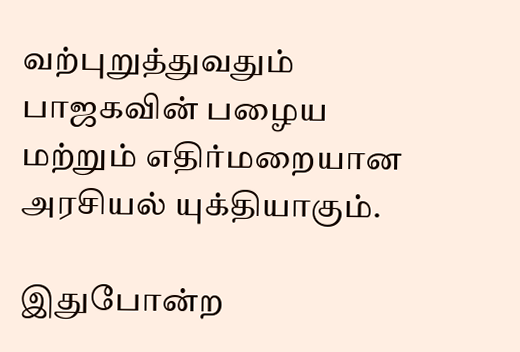வற்புறுத்துவதும் பாஜகவின் பழைய மற்றும் எதிர்மறையான அரசியல் யுக்தியாகும்.

இதுபோன்ற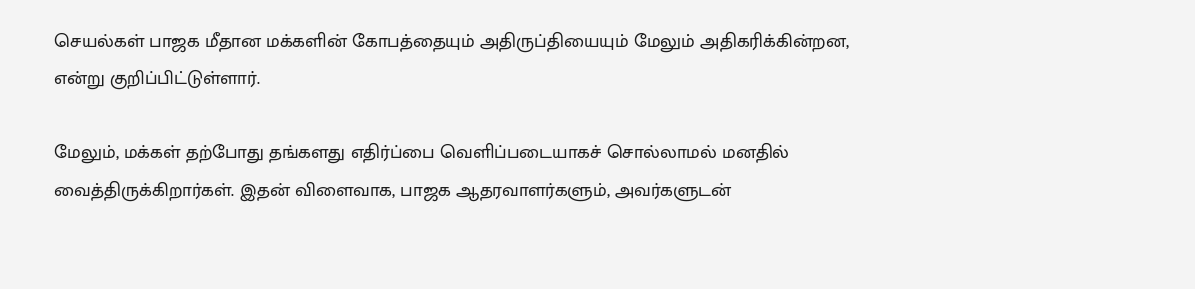செயல்கள் பாஜக மீதான மக்களின் கோபத்தையும் அதிருப்தியையும் மேலும் அதிகரிக்கின்றன, என்று குறிப்பிட்டுள்ளார்.

மேலும், மக்கள் தற்போது தங்களது எதிர்ப்பை வெளிப்படையாகச் சொல்லாமல் மனதில் வைத்திருக்கிறார்கள். இதன் விளைவாக, பாஜக ஆதரவாளர்களும், அவர்களுடன்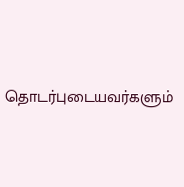தொடர்புடையவர்களும்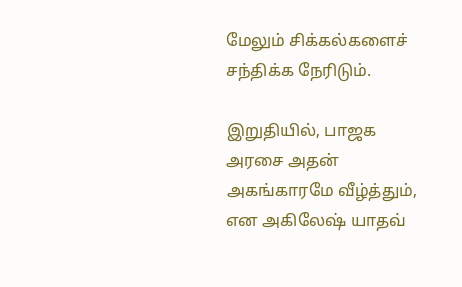மேலும் சிக்கல்களைச் சந்திக்க நேரிடும்.

இறுதியில், பாஜக அரசை அதன் அகங்காரமே வீழ்த்தும், என அகிலேஷ் யாதவ்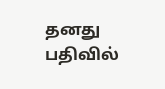தனது பதிவில்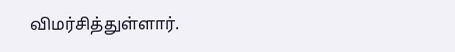விமர்சித்துள்ளார்.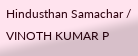Hindusthan Samachar / VINOTH KUMAR P